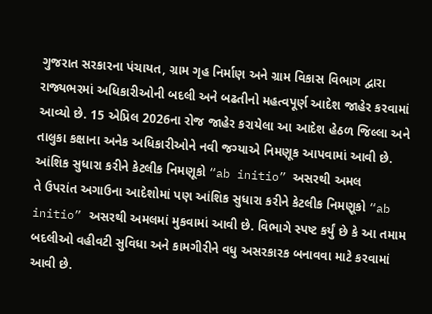ગુજરાત સરકારના પંચાયત, ગ્રામ ગૃહ નિર્માણ અને ગ્રામ વિકાસ વિભાગ દ્વારા રાજ્યભરમાં અધિકારીઓની બદલી અને બઢતીનો મહત્વપૂર્ણ આદેશ જાહેર કરવામાં આવ્યો છે. 15 એપ્રિલ 2026ના રોજ જાહેર કરાયેલા આ આદેશ હેઠળ જિલ્લા અને તાલુકા કક્ષાના અનેક અધિકારીઓને નવી જગ્યાએ નિમણૂક આપવામાં આવી છે.
આંશિક સુધારા કરીને કેટલીક નિમણૂકો “ab initio” અસરથી અમલ
તે ઉપરાંત અગાઉના આદેશોમાં પણ આંશિક સુધારા કરીને કેટલીક નિમણૂકો “ab initio” અસરથી અમલમાં મુકવામાં આવી છે. વિભાગે સ્પષ્ટ કર્યું છે કે આ તમામ બદલીઓ વહીવટી સુવિધા અને કામગીરીને વધુ અસરકારક બનાવવા માટે કરવામાં આવી છે.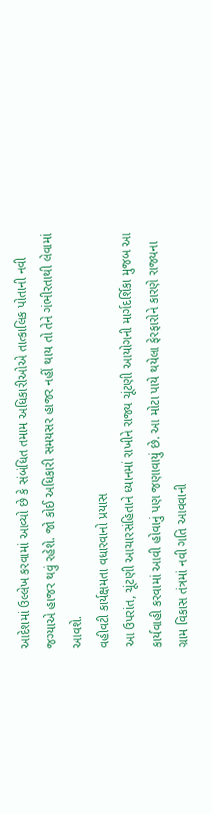આદેશમાં ઉલ્લેખ કરવામાં આવ્યો છે કે સંબંધિત તમામ અધિકારીઓએ તાત્કાલિક પોતાની નવી જગ્યાએ હાજર થવું રહેશે. જો કોઈ અધિકારી સમયસર હાજર નહીં થાય તો તેને ગંભીરતાથી લેવામાં આવશે.
વહીવટી કાર્યક્ષમતા વધારવાનો પ્રયાસ
આ ઉપરાંત, ચૂંટણી આચારસંહિતાને ધ્યાનમાં રાખીને રાજ્ય ચૂંટણી આયોગની માર્ગદર્શિકા મુજબ આ કાર્યવાહી કરવામાં આવી હોવાનું પણ જણાવાયું છે. આ મોટા પાયે થયેલા ફેરફારોને કારણે રાજ્યના ગ્રામ વિકાસ તંત્રમાં નવી ગતિ આવવાની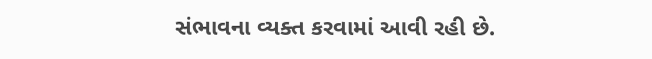સંભાવના વ્યક્ત કરવામાં આવી રહી છે.